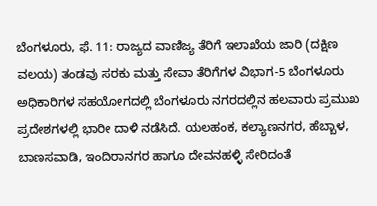ಬೆಂಗಳೂರು, ಫೆ. 11: ರಾಜ್ಯದ ವಾಣಿಜ್ಯ ತೆರಿಗೆ ಇಲಾಖೆಯ ಜಾರಿ (ದಕ್ಷಿಣ ವಲಯ) ತಂಡವು ಸರಕು ಮತ್ತು ಸೇವಾ ತೆರಿಗೆಗಳ ವಿಭಾಗ-5 ಬೆಂಗಳೂರು ಅಧಿಕಾರಿಗಳ ಸಹಯೋಗದಲ್ಲಿ ಬೆಂಗಳೂರು ನಗರದಲ್ಲಿನ ಹಲವಾರು ಪ್ರಮುಖ ಪ್ರದೇಶಗಳಲ್ಲಿ ಭಾರೀ ದಾಳಿ ನಡೆಸಿದೆ. ಯಲಹಂಕ, ಕಲ್ಯಾಣನಗರ, ಹೆಬ್ಬಾಳ, ಬಾಣಸವಾಡಿ, ಇಂದಿರಾನಗರ ಹಾಗೂ ದೇವನಹಳ್ಳಿ ಸೇರಿದಂತೆ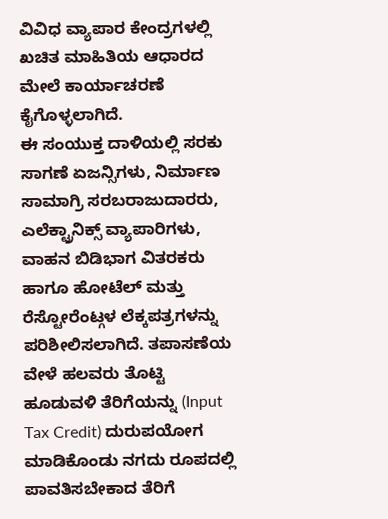ವಿವಿಧ ವ್ಯಾಪಾರ ಕೇಂದ್ರಗಳಲ್ಲಿ ಖಚಿತ ಮಾಹಿತಿಯ ಆಧಾರದ ಮೇಲೆ ಕಾರ್ಯಾಚರಣೆ ಕೈಗೊಳ್ಳಲಾಗಿದೆ.
ಈ ಸಂಯುಕ್ತ ದಾಳಿಯಲ್ಲಿ ಸರಕು ಸಾಗಣೆ ಏಜನ್ಸಿಗಳು, ನಿರ್ಮಾಣ ಸಾಮಾಗ್ರಿ ಸರಬರಾಜುದಾರರು, ಎಲೆಕ್ಟ್ರಾನಿಕ್ಸ್ ವ್ಯಾಪಾರಿಗಳು, ವಾಹನ ಬಿಡಿಭಾಗ ವಿತರಕರು ಹಾಗೂ ಹೋಟೆಲ್ ಮತ್ತು ರೆಸ್ಟೋರೆಂಟ್ಗಳ ಲೆಕ್ಕಪತ್ರಗಳನ್ನು ಪರಿಶೀಲಿಸಲಾಗಿದೆ. ತಪಾಸಣೆಯ ವೇಳೆ ಹಲವರು ತೊಟ್ಟಿ ಹೂಡುವಳಿ ತೆರಿಗೆಯನ್ನು (Input Tax Credit) ದುರುಪಯೋಗ ಮಾಡಿಕೊಂಡು ನಗದು ರೂಪದಲ್ಲಿ ಪಾವತಿಸಬೇಕಾದ ತೆರಿಗೆ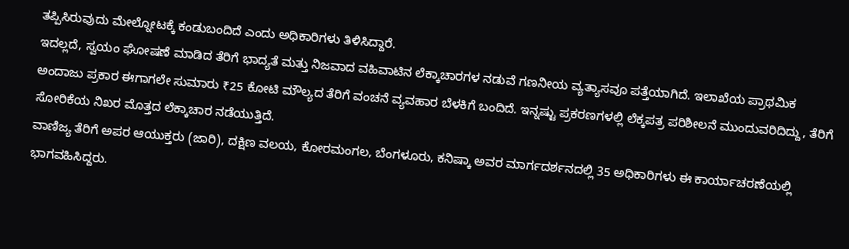ತಪ್ಪಿಸಿರುವುದು ಮೇಲ್ನೋಟಕ್ಕೆ ಕಂಡುಬಂದಿದೆ ಎಂದು ಅಧಿಕಾರಿಗಳು ತಿಳಿಸಿದ್ದಾರೆ.
ಇದಲ್ಲದೆ, ಸ್ವಯಂ ಘೋಷಣೆ ಮಾಡಿದ ತೆರಿಗೆ ಭಾದ್ಯತೆ ಮತ್ತು ನಿಜವಾದ ವಹಿವಾಟಿನ ಲೆಕ್ಕಾಚಾರಗಳ ನಡುವೆ ಗಣನೀಯ ವ್ಯತ್ಯಾಸವೂ ಪತ್ತೆಯಾಗಿದೆ. ಇಲಾಖೆಯ ಪ್ರಾಥಮಿಕ ಅಂದಾಜು ಪ್ರಕಾರ ಈಗಾಗಲೇ ಸುಮಾರು ₹25 ಕೋಟಿ ಮೌಲ್ಯದ ತೆರಿಗೆ ವಂಚನೆ ವ್ಯವಹಾರ ಬೆಳಕಿಗೆ ಬಂದಿದೆ. ಇನ್ನಷ್ಟು ಪ್ರಕರಣಗಳಲ್ಲಿ ಲೆಕ್ಕಪತ್ರ ಪರಿಶೀಲನೆ ಮುಂದುವರಿದಿದ್ದು, ತೆರಿಗೆ ಸೋರಿಕೆಯ ನಿಖರ ಮೊತ್ತದ ಲೆಕ್ಕಾಚಾರ ನಡೆಯುತ್ತಿದೆ.
ವಾಣಿಜ್ಯ ತೆರಿಗೆ ಅಪರ ಆಯುಕ್ತರು (ಜಾರಿ), ದಕ್ಷಿಣ ವಲಯ, ಕೋರಮಂಗಲ, ಬೆಂಗಳೂರು, ಕನಿಷ್ಕಾ ಅವರ ಮಾರ್ಗದರ್ಶನದಲ್ಲಿ 35 ಅಧಿಕಾರಿಗಳು ಈ ಕಾರ್ಯಾಚರಣೆಯಲ್ಲಿ ಭಾಗವಹಿಸಿದ್ದರು.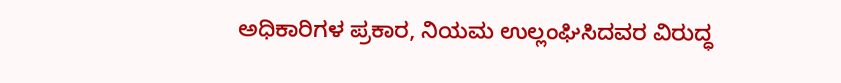ಅಧಿಕಾರಿಗಳ ಪ್ರಕಾರ, ನಿಯಮ ಉಲ್ಲಂಘಿಸಿದವರ ವಿರುದ್ಧ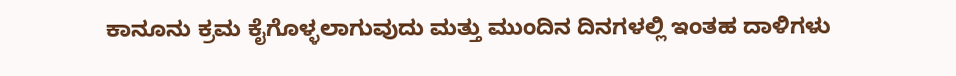ಕಾನೂನು ಕ್ರಮ ಕೈಗೊಳ್ಳಲಾಗುವುದು ಮತ್ತು ಮುಂದಿನ ದಿನಗಳಲ್ಲಿ ಇಂತಹ ದಾಳಿಗಳು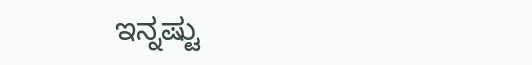ಇನ್ನಷ್ಟು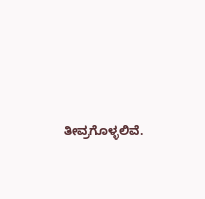ತೀವ್ರಗೊಳ್ಳಲಿವೆ.